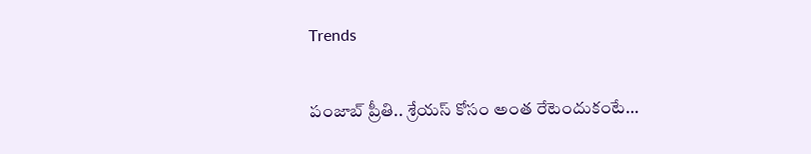Trends

పంజాబ్ ప్రీతి.. శ్రేయస్ కోసం అంత రేటెందుకంటే…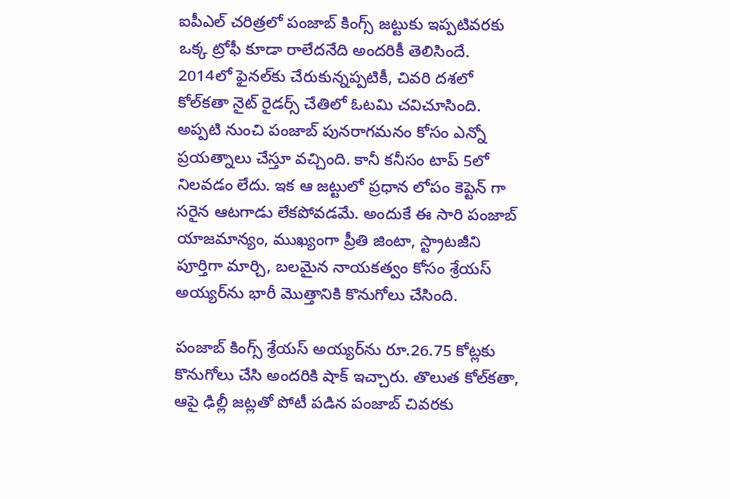ఐపీఎల్ చరిత్రలో పంజాబ్ కింగ్స్ జట్టుకు ఇప్పటివరకు ఒక్క ట్రోఫీ కూడా రాలేదనేది అందరికీ తెలిసిందే. 2014లో ఫైనల్‌కు చేరుకున్నప్పటికీ, చివరి దశలో కోల్‌కతా నైట్ రైడర్స్ చేతిలో ఓటమి చవిచూసింది. అప్పటి నుంచి పంజాబ్ పునరాగమనం కోసం ఎన్నో ప్రయత్నాలు చేస్తూ వచ్చింది. కానీ కనీసం టాప్ 5లో నిలవడం లేదు. ఇక ఆ జట్టులో ప్రధాన లోపం కెప్టెన్ గా సరైన ఆటగాడు లేకపోవడమే. అందుకే ఈ సారి పంజాబ్ యాజమాన్యం, ముఖ్యంగా ప్రీతి జింటా, స్ట్రాటజీని పూర్తిగా మార్చి, బలమైన నాయకత్వం కోసం శ్రేయస్ అయ్యర్‌ను భారీ మొత్తానికి కొనుగోలు చేసింది.

పంజాబ్ కింగ్స్ శ్రేయస్ అయ్యర్‌ను రూ.26.75 కోట్లకు కొనుగోలు చేసి అందరికి షాక్ ఇచ్చారు. తొలుత కోల్‌కతా, ఆపై ఢిల్లీ జట్లతో పోటీ పడిన పంజాబ్ చివరకు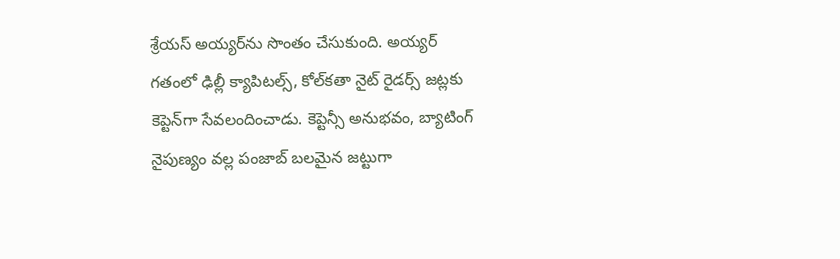శ్రేయస్ అయ్యర్‌ను సొంతం చేసుకుంది. అయ్యర్ గతంలో ఢిల్లీ క్యాపిటల్స్, కోల్‌కతా నైట్ రైడర్స్ జట్లకు కెప్టెన్‌గా సేవలందించాడు. కెప్టెన్సీ అనుభవం, బ్యాటింగ్ నైపుణ్యం వల్ల పంజాబ్ బలమైన జట్టుగా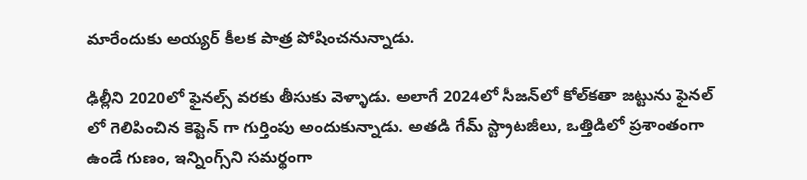మారేందుకు అయ్యర్ కీలక పాత్ర పోషించనున్నాడు.

ఢిల్లీని 2020లో ఫైనల్స్ వరకు తీసుకు వెళ్ళాడు. అలాగే 2024లో సీజన్‌లో కోల్‌కతా జట్టును ఫైనల్ లో గెలిపించిన కెప్టెన్ గా గుర్తింపు అందుకున్నాడు. అతడి గేమ్ స్ట్రాటజీలు, ఒత్తిడిలో ప్రశాంతంగా ఉండే గుణం, ఇన్నింగ్స్‌ని సమర్థంగా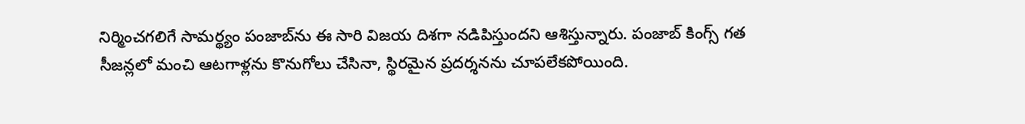నిర్మించగలిగే సామర్థ్యం పంజాబ్‌ను ఈ సారి విజయ దిశగా నడిపిస్తుందని ఆశిస్తున్నారు. పంజాబ్ కింగ్స్ గత సీజన్లలో మంచి ఆటగాళ్లను కొనుగోలు చేసినా, స్థిరమైన ప్రదర్శనను చూపలేకపోయింది.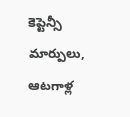కెప్టెన్సీ మార్పులు, ఆటగాళ్ల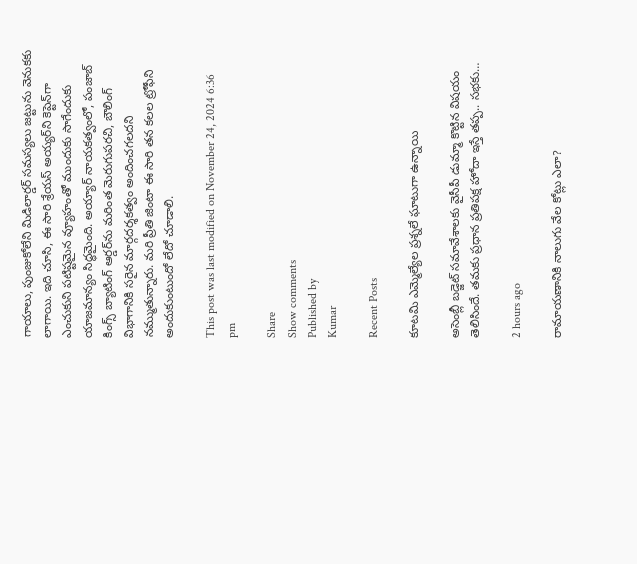గాయాలు, పుంజుకోలేని మిడిలార్డర్ సమస్యలు జట్టును వెనుకకు లాగాయి. ఇది చూసి, ఈ సారి శ్రేయస్ అయ్యర్‌ని కెప్టెన్‌గా ఎంచుకుని పటిష్టమైన వ్యూహంతో ముందుకు సాగేందుకు యాజమాన్యం సిద్ధమైంది. అయ్యార్ నాయకత్వంలో, పంజాబ్ కింగ్స్ బ్యాటింగ్ ఆర్డర్‌ను మరింత మెరుగుపరచి, బౌలింగ్ విభాగానికి సరైన మార్గదర్శకత్వం అందించగలదని నమ్ముతున్నారు. మరి ప్రీతి జింటా ఈ సారి తన కలల ట్రోఫీని అందుకుంటుందో లేదో చూడాలి.

This post was last modified on November 24, 2024 6:36 pm

Share
Show comments
Published by
Kumar

Recent Posts

కూటమి ఎమ్మెల్యేల ప్రశ్నలే ఘాటుగా ఉన్నాయి

అసెంబ్లీ బ‌డ్జెట్ స‌మావేశాలకు వైసీపీ డుమ్మా కొట్టిన విష‌యం తెలిసిందే. త‌మ‌కు ప్ర‌ధాన ప్ర‌తిప‌క్ష హోదా ఇస్తే త‌ప్ప‌.. స‌భ‌కు…

2 hours ago

రామాయణానికి నాలుగు వేల కోట్లు ఎలా?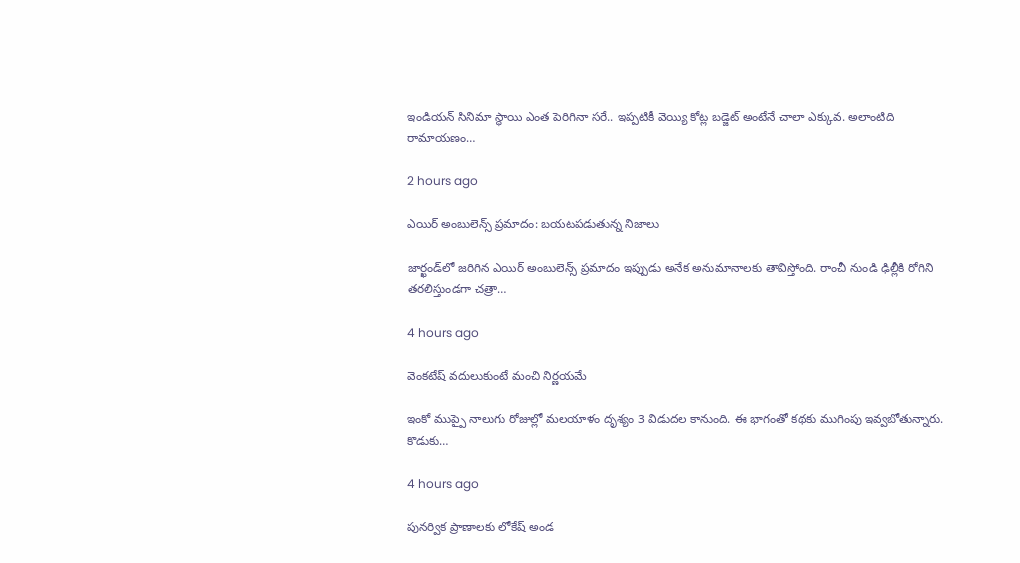ఇండియన్ సినిమా స్థాయి ఎంత పెరిగినా సరే.. ఇప్పటికీ వెయ్యి కోట్ల బడ్జెట్ అంటేనే చాలా ఎక్కువ. అలాంటిది రామాయణం…

2 hours ago

ఎయిర్ అంబులెన్స్ ప్రమాదం: బయటపడుతున్న నిజాలు

జార్ఖండ్‌లో జరిగిన ఎయిర్ అంబులెన్స్ ప్రమాదం ఇప్పుడు అనేక అనుమానాలకు తావిస్తోంది. రాంచీ నుండి ఢిల్లీకి రోగిని తరలిస్తుండగా చత్రా…

4 hours ago

వెంకటేష్ వదులుకుంటే మంచి నిర్ణయమే

ఇంకో ముప్పై నాలుగు రోజుల్లో మలయాళం దృశ్యం 3 విడుదల కానుంది. ఈ భాగంతో కథకు ముగింపు ఇవ్వబోతున్నారు. కొడుకు…

4 hours ago

పునర్విక ప్రాణాలకు లోకేష్ అండ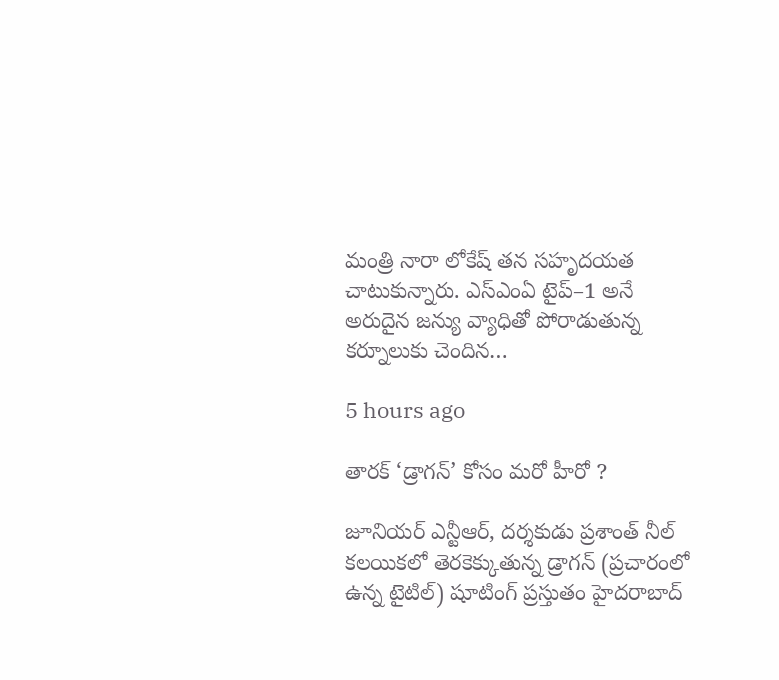మంత్రి నారా లోకేష్ తన సహృదయత చాటుకున్నారు. ఎస్‌ఎంఏ టైప్–1 అనే అరుదైన జన్యు వ్యాధితో పోరాడుతున్న కర్నూలుకు చెందిన…

5 hours ago

తారక్ ‘డ్రాగన్’ కోసం మరో హీరో ?

జూనియర్ ఎన్టీఆర్, దర్శకుడు ప్రశాంత్ నీల్ కలయికలో తెరకెక్కుతున్న డ్రాగన్ (ప్రచారంలో ఉన్న టైటిల్) షూటింగ్ ప్రస్తుతం హైదరాబాద్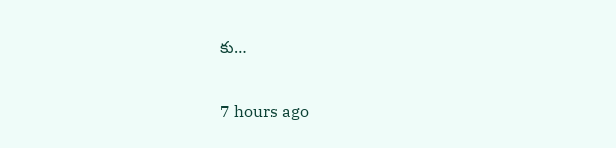కు…

7 hours ago